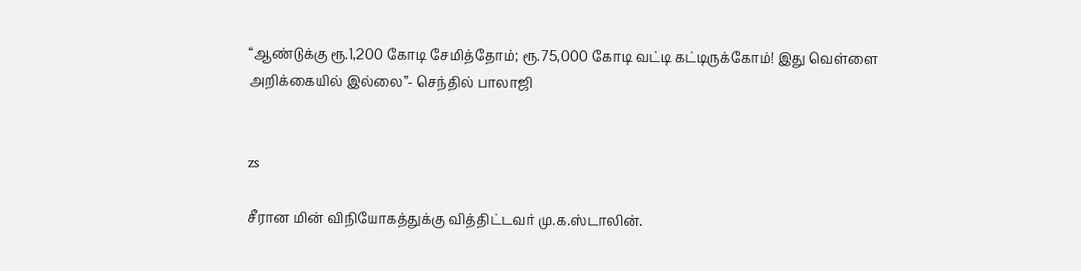“ஆண்டுக்கு ரூ.1,200 கோடி சேமித்தோம்; ரூ.75,000 கோடி வட்டி கட்டிருக்கோம்! இது வெள்ளை அறிக்கையில் இல்லை”- செந்தில் பாலாஜி


zs

சீரான மின் விநியோகத்துக்கு வித்திட்டவர் மு.க.ஸ்டாலின்.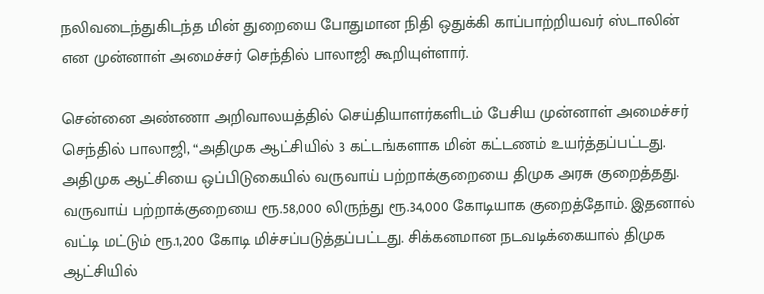நலிவடைந்துகிடந்த மின் துறையை போதுமான நிதி ஒதுக்கி காப்பாற்றியவர் ஸ்டாலின் என முன்னாள் அமைச்சர் செந்தில் பாலாஜி கூறியுள்ளார்.

சென்னை அண்ணா அறிவாலயத்தில் செய்தியாளர்களிடம் பேசிய முன்னாள் அமைச்சர் செந்தில் பாலாஜி, “அதிமுக ஆட்சியில் 3 கட்டங்களாக மின் கட்டணம் உயர்த்தப்பட்டது. அதிமுக ஆட்சியை ஒப்பிடுகையில் வருவாய் பற்றாக்குறையை திமுக அரசு குறைத்தது. வருவாய் பற்றாக்குறையை ரூ.58,000 லிருந்து ரூ.34,000 கோடியாக குறைத்தோம். இதனால் வட்டி மட்டும் ரூ.1,200 கோடி மிச்சப்படுத்தப்பட்டது. சிக்கனமான நடவடிக்கையால் திமுக ஆட்சியில்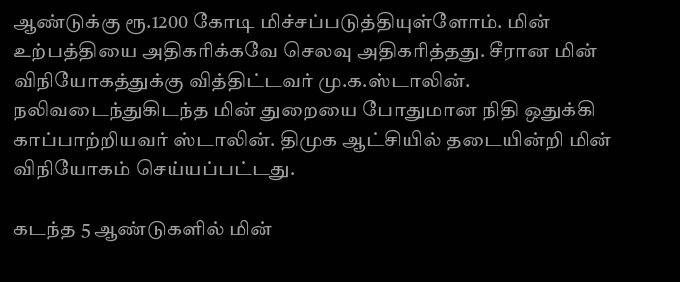ஆண்டுக்கு ரூ.1200 கோடி மிச்சப்படுத்தியுள்ளோம். மின் உற்பத்தியை அதிகரிக்கவே செலவு அதிகரித்தது. சீரான மின் விநியோகத்துக்கு வித்திட்டவர் மு.க.ஸ்டாலின். நலிவடைந்துகிடந்த மின் துறையை போதுமான நிதி ஒதுக்கி காப்பாற்றியவர் ஸ்டாலின். திமுக ஆட்சியில் தடையின்றி மின் விநியோகம் செய்யப்பட்டது.

கடந்த 5 ஆண்டுகளில் மின்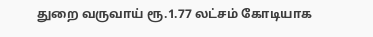துறை வருவாய் ரூ.1.77 லட்சம் கோடியாக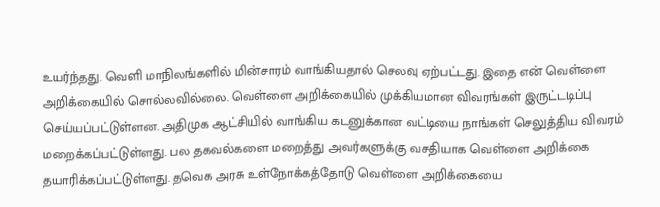உயர்ந்தது. வெளி மாநிலங்களில் மின்சாரம் வாங்கியதால் செலவு ஏற்பட்டது. இதை என் வெள்ளை அறிக்கையில் சொல்லவில்லை. வெள்ளை அறிக்கையில் முக்கியமான விவரங்கள் இருட்டடிப்பு செய்யப்பட்டுள்ளன. அதிமுக ஆட்சியில் வாங்கிய கடனுக்கான வட்டியை நாங்கள் செலுத்திய விவரம் மறைக்கப்பட்டுள்ளது. பல தகவல்களை மறைத்து அவர்களுக்கு வசதியாக வெள்ளை அறிக்கை தயாரிக்கப்பட்டுள்ளது. தவெக அரசு உள்நோக்கத்தோடு வெள்ளை அறிக்கையை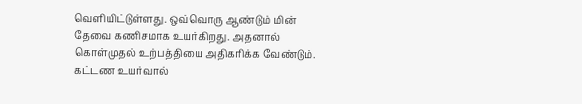வெளியிட்டுள்ளது. ஒவ்வொரு ஆண்டும் மின் தேவை கணிசமாக உயர்கிறது. அதனால் கொள்முதல் உற்பத்தியை அதிகரிக்க வேண்டும். கட்டண உயர்வால்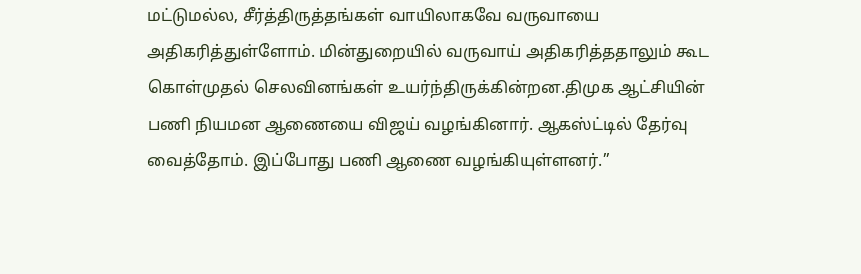மட்டுமல்ல, சீர்த்திருத்தங்கள் வாயிலாகவே வருவாயை அதிகரித்துள்ளோம். மின்துறையில் வருவாய் அதிகரித்ததாலும் கூட கொள்முதல் செலவினங்கள் உயர்ந்திருக்கின்றன.திமுக ஆட்சியின் பணி நியமன ஆணையை விஜய் வழங்கினார். ஆகஸ்ட்டில் தேர்வு வைத்தோம். இப்போது பணி ஆணை வழங்கியுள்ளனர்.”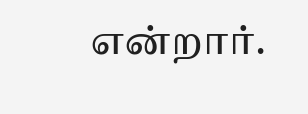என்றார்.